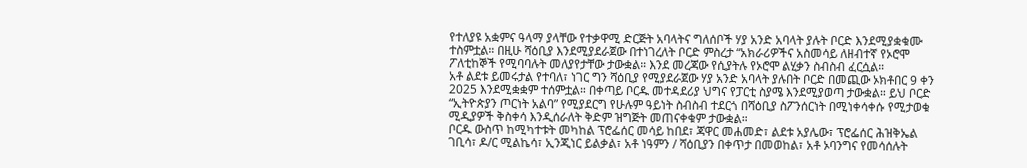የተለያዩ አቋምና ዓላማ ያላቸው የተቃዋሚ ድርጅት አባላትና ግለሰቦች ሃያ አንድ አባላት ያሉት ቦርድ እንደሚያቋቁሙ ተስምቷል። በዚሁ ሻዕቢያ እንደሚያደራጀው በተነገረለት ቦርድ ምስረታ “አክራሪዎችና አስመሳይ ለዘብተኛ የኦሮሞ ፖለቲከኞች የሚባባሉት መለያየታቸው ታውቋል። እንደ መረጃው የሲያትሉ የኦሮሞ ልሂቃን ስብስብ ፈርሷል።
አቶ ልደቱ ይመሩታል የተባለ፣ ነገር ግን ሻዕቢያ የሚያደራጀው ሃያ አንድ አባላት ያሉበት ቦርድ በመጪው ኦክቶበር 9 ቀን 2025 እንደሚቋቋም ተሰምቷል። በቀጣይ ቦርዱ መተዳደሪያ ህግና የፓርቲ ስያሜ እንደሚያወጣ ታውቋል። ይህ ቦርድ “ኢትዮጵያን ጦርነት አልባ” የሚያደርግ የሁሉም ዓይነት ስብስብ ተደርጎ በሻዕቢያ ስፖንሰርነት በሚነቀሳቀሱ የሚታወቁ ሚዲያዎች ቅስቀሳ እንዲሰራለት ቅድም ዝግጅት መጠናቀቁም ታውቋል።
ቦርዱ ውስጥ ከሚካተቱት መካከል ፕሮፌሰር መሳይ ከበደ፣ ጃዋር መሐመድ፣ ልደቱ አያሌው፣ ፕሮፌሰር ሕዝቅኤል ገቢሳ፣ ዶ/ር ሚልኬሳ፣ ኢንጂነር ይልቃል፣ አቶ ነዓምን / ሻዕቢያን በቀጥታ በመወከል፣ አቶ ኦባንግና የመሳሰሉት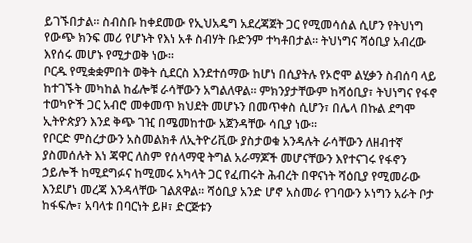ይገኙበታል። ስብስቡ ከቀደመው የኢህአዴግ አደረጃጀት ጋር የሚመሳሰል ሲሆን የትህነግ የውጭ ክንፍ መሪ የሆኑት የእነ አቶ ስብሃት ቡድንም ተካቶበታል። ትህነግና ሻዕቢያ አብረው እየሰሩ መሆኑ የሚታወቅ ነው።
ቦርዱ የሚቋቋምበት ወቅት ሲደርስ እንደተሰማው ከሆነ በሲያትሉ የኦሮሞ ልሂቃን ስብሰባ ላይ ከተገኙት መካከል ከፊሎቹ ራሳቸውን አግልለዋል። ምክንያታቸውም ከሻዕቢያ፣ ትህነግና የፋኖ ተወካዮች ጋር አብሮ መቀመጥ ክህደት መሆኑን በመጥቀስ ሲሆን፣ በሌላ በኩል ደግሞ ኢትዮጵያን እንደ ቅጭ ገዢ በሜመከተው አጀንዳቸው ሳቢያ ነው።
የቦርድ ምስረታውን አስመልክቶ ለኢትዮሪቪው ያስታወቁ አንዳሉት ራሳቸውን ለዘብተኛ ያስመሰሉት እነ ጃዋር ለስም የሰላማዊ ትግል አራማጆች መሆናቸውን እየተናገሩ የፋኖን ኃይሎች ከሚደግፉና ከሚመሩ አካላት ጋር የፈጠሩት ሕብረት በዋናነት ሻዕቢያ የሚመራው እንደሆነ መረጃ እንዳላቸው ገልጸዋል። ሻዕቢያ አንድ ሆኖ አስመራ የገባውን ኦነግን አራት ቦታ ከፋፍሎ፣ አባላቱ በባርነት ይዞ፣ ድርጅቱን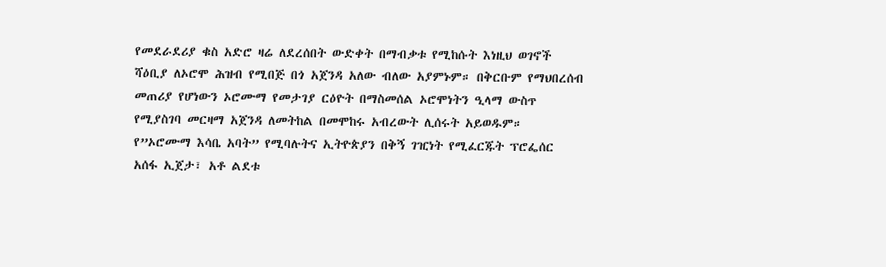የመደራደሪያ ቁስ አድሮ ዛሬ ለደረሰበት ውድቀት በማብቃቱ የሚከሱት እነዚህ ወገኖች ሻዕቢያ ለኦሮሞ ሕዝብ የሚበጅ በጎ አጀንዳ አለው ብለው አያምኑም። በቅርቡም የማህበረሰብ መጠሪያ የሆነውን ኦሮሙማ የመታገያ ርዕዮት በማስመሰል ኦሮሞነትን ዒላማ ውስጥ የሚያስገባ መርዛማ አጀንዳ ለመትከል በመሞከሩ አብረውት ሊሰሩት አይወዱም።
የ”ኦሮሙማ እሳቤ አባት” የሚባሉትና ኢትዮጵያን በቅኝ ገዢነት የሚፈርጁት ፕሮፌሰር አሰፋ ኢጀታ፣ አቶ ልደቱ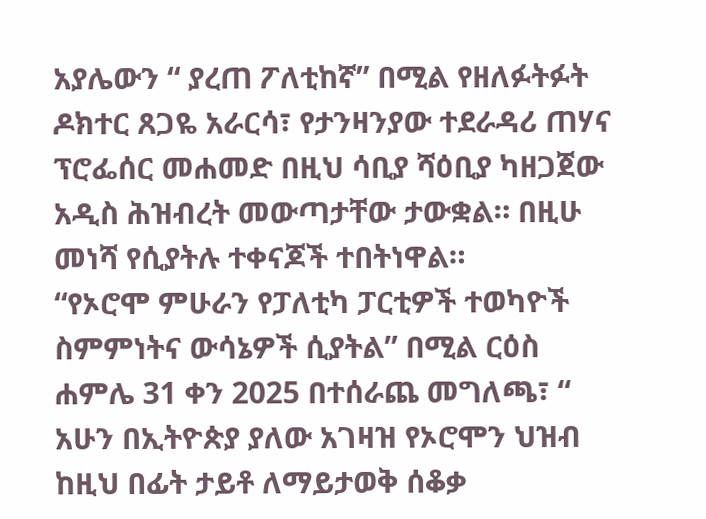አያሌውን “ ያረጠ ፖለቲከኛ” በሚል የዘለፉትፉት ዶክተር ጸጋዬ አራርሳ፣ የታንዛንያው ተደራዳሪ ጠሃና ፕሮፌሰር መሐመድ በዚህ ሳቢያ ሻዕቢያ ካዘጋጀው አዲስ ሕዝብረት መውጣታቸው ታውቋል። በዚሁ መነሻ የሲያትሉ ተቀናጆች ተበትነዋል።
“የኦሮሞ ምሁራን የፓለቲካ ፓርቲዎች ተወካዮች ስምምነትና ውሳኔዎች ሲያትል” በሚል ርዕስ ሐምሌ 31 ቀን 2025 በተሰራጨ መግለጫ፣ “ አሁን በኢትዮጵያ ያለው አገዛዝ የኦሮሞን ህዝብ ከዚህ በፊት ታይቶ ለማይታወቅ ሰቆቃ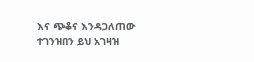እና ጭቆና እንዳጋለጠው ተገንዝበን ይህ አገዛዝ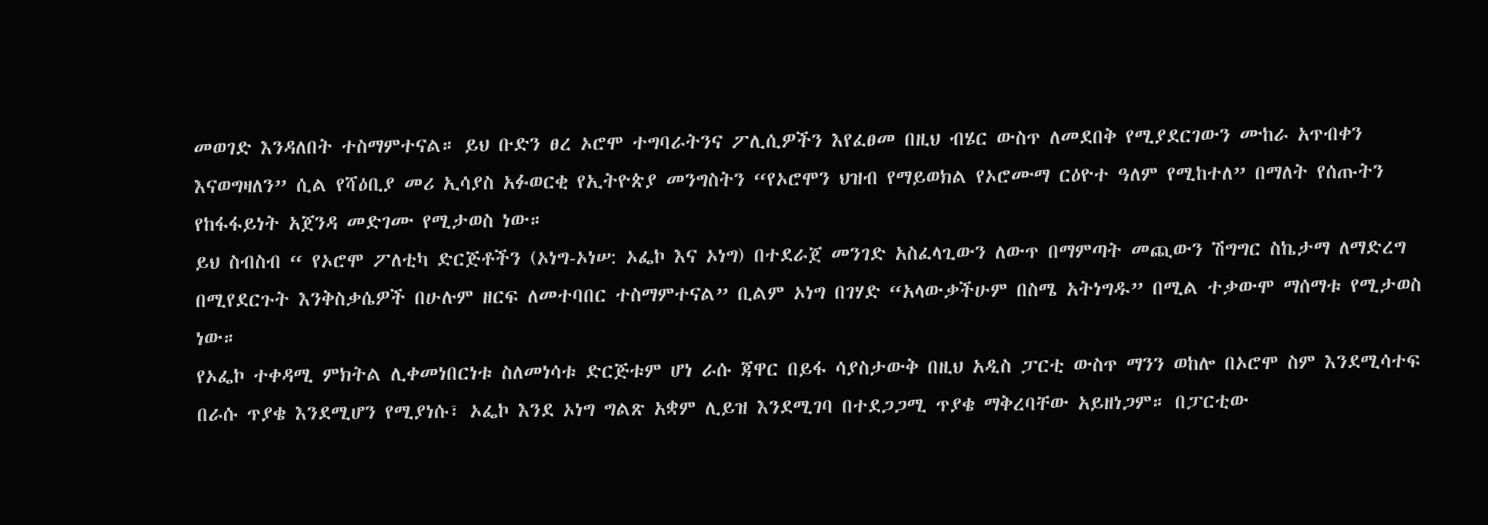መወገድ እንዳለበት ተስማምተናል። ይህ ቡድን ፀረ ኦሮሞ ተግባራትንና ፖሊሲዎችን እየፈፀመ በዚህ ብሄር ውስጥ ለመደበቅ የሚያደርገውን ሙከራ አጥብቀን እናወግዛለን” ሲል የሻዕቢያ መሪ ኢሳያስ አፉወርቂ የኢትዮጵያ መንግስትን “የኦሮሞን ህዝብ የማይወክል የኦሮሙማ ርዕዮተ ዓለም የሚከተለ” በማለት የሰጡትን የከፋፋይነት አጀንዳ መድገሙ የሚታወስ ነው።
ይህ ስብስብ “ የኦሮሞ ፖለቲካ ድርጅቶችን (ኦነግ-ኦነሠ: ኦፌኮ እና ኦነግ) በተደራጀ መንገድ አስፈላጊውን ለውጥ በማምጣት መጪውን ሽግግር ስኬታማ ለማድረግ በሚየደርጉት እንቅስቃሴዎች በሁሉም ዘርፍ ለመተባበር ተስማምተናል” ቢልም ኦነግ በገሃድ “አላውቃችሁም በስሜ አትነግዱ” በሚል ተቃውሞ ማሰማቱ የሚታወስ ነው።
የኦፌኮ ተቀዳሚ ምክትል ሊቀመነበርነቱ ስለመነሳቱ ድርጅቱም ሆነ ራሱ ጃዋር በይፋ ሳያስታውቅ በዚህ አዲስ ፓርቲ ውስጥ ማንን ወከሎ በኦሮሞ ስም እንደሚሳተፍ በራሱ ጥያቄ እንደሚሆን የሚያነሱ፣ ኦፌኮ እንደ ኦነግ ግልጽ አቋም ሊይዝ እንደሚገባ በተደጋጋሚ ጥያቄ ማቅረባቸው አይዘነጋም። በፓርቲው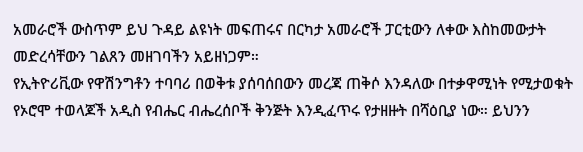አመራሮች ውስጥም ይህ ጉዳይ ልዩነት መፍጠሩና በርካታ አመራሮች ፓርቲውን ለቀው እስከመውታት መድረሳቸውን ገልጸን መዘገባችን አይዘነጋም።
የኢትዮሪቪው የዋሽንግቶን ተባባሪ በወቅቱ ያሰባሰበውን መረጃ ጠቅሶ እንዳለው በተቃዋሚነት የሚታወቁት የኦሮሞ ተወላጆች አዲስ የብሔር ብሔረሰቦች ቅንጅት እንዲፈጥሩ የታዘዙት በሻዕቢያ ነው። ይህንን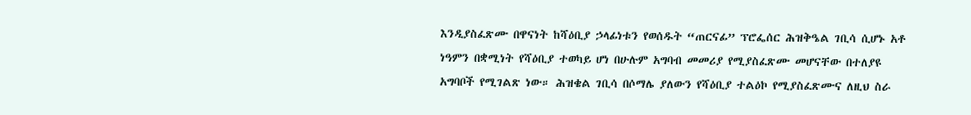እንዲያስፈጽሙ በዋናነት ከሻዕቢያ ኃላፊነቱን የወሰዱት “ጠርናፊ” ፕሮፌሰር ሕዝቅዔል ገቢሳ ሲሆኑ አቶ ነዓምን በቋሚነት የሻዕቢያ ተወካይ ሆነ በሁሉም አግባብ መመሪያ የሚያስፈጽሙ መሆናቸው በተለያዩ አግባቦች የሚገልጽ ነው። ሕዝቄል ገቢሳ በሶማሌ ያለውን የሻዕቢያ ተልዕኮ የሚያስፈጽሙና ለዚህ ስራ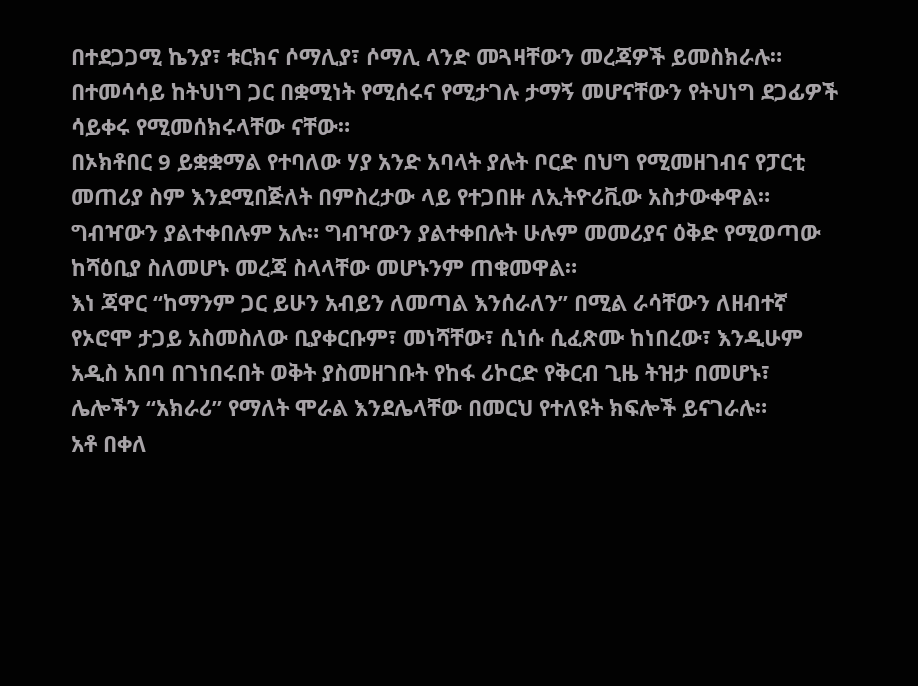በተደጋጋሚ ኬንያ፣ ቱርክና ሶማሊያ፣ ሶማሊ ላንድ መጓዛቸውን መረጃዎች ይመስክራሉ። በተመሳሳይ ከትህነግ ጋር በቋሚነት የሚሰሩና የሚታገሉ ታማኝ መሆናቸውን የትህነግ ደጋፊዎች ሳይቀሩ የሚመሰክሩላቸው ናቸው።
በኦክቶበር 9 ይቋቋማል የተባለው ሃያ አንድ አባላት ያሉት ቦርድ በህግ የሚመዘገብና የፓርቲ መጠሪያ ስም እንደሚበጅለት በምስረታው ላይ የተጋበዙ ለኢትዮሪቪው አስታውቀዋል። ግብዣውን ያልተቀበሉም አሉ። ግብዣውን ያልተቀበሉት ሁሉም መመሪያና ዕቅድ የሚወጣው ከሻዕቢያ ስለመሆኑ መረጃ ስላላቸው መሆኑንም ጠቁመዋል።
እነ ጃዋር “ከማንም ጋር ይሁን አብይን ለመጣል እንሰራለን” በሚል ራሳቸውን ለዘብተኛ የኦሮሞ ታጋይ አስመስለው ቢያቀርቡም፣ መነሻቸው፣ ሲነሱ ሲፈጽሙ ከነበረው፣ እንዲሁም አዲስ አበባ በገነበሩበት ወቅት ያስመዘገቡት የከፋ ሪኮርድ የቅርብ ጊዜ ትዝታ በመሆኑ፣ ሌሎችን “አክራሪ” የማለት ሞራል እንደሌላቸው በመርህ የተለዩት ክፍሎች ይናገራሉ።
አቶ በቀለ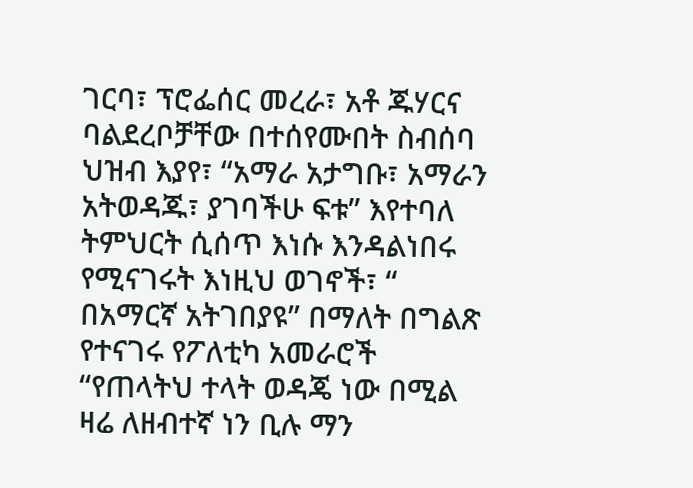ገርባ፣ ፕሮፌሰር መረራ፣ አቶ ጁሃርና ባልደረቦቻቸው በተሰየሙበት ስብሰባ ህዝብ እያየ፣ “አማራ አታግቡ፣ አማራን አትወዳጁ፣ ያገባችሁ ፍቱ” እየተባለ ትምህርት ሲሰጥ እነሱ እንዳልነበሩ የሚናገሩት እነዚህ ወገኖች፣ “ በአማርኛ አትገበያዩ” በማለት በግልጽ የተናገሩ የፖለቲካ አመራሮች “የጠላትህ ተላት ወዳጄ ነው በሚል ዛሬ ለዘብተኛ ነን ቢሉ ማን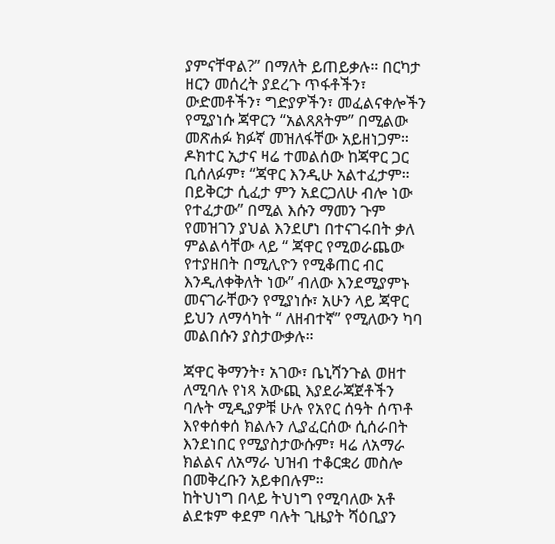ያምናቸዋል?” በማለት ይጠይቃሉ። በርካታ ዘርን መሰረት ያደረጉ ጥፋቶችን፣ ውድመቶችን፣ ግድያዎችን፣ መፈልናቀሎችን የሚያነሱ ጃዋርን “አልጸጸትም” በሚልው መጽሐፉ ክፉኛ መዝለፋቸው አይዘነጋም።
ዶክተር ኢታና ዛሬ ተመልሰው ከጃዋር ጋር ቢሰለፉም፣ “ጃዋር እንዲሁ አልተፈታም። በይቅርታ ሲፈታ ምን አደርጋለሁ ብሎ ነው የተፈታው” በሚል እሱን ማመን ጉም የመዝገን ያህል እንደሆነ በተናገሩበት ቃለ ምልልሳቸው ላይ “ ጃዋር የሚወራጨው የተያዘበት በሚሊዮን የሚቆጠር ብር እንዲለቀቅለት ነው” ብለው እንደሚያምኑ መናገራቸውን የሚያነሱ፣ አሁን ላይ ጃዋር ይህን ለማሳካት “ ለዘብተኛ” የሚለውን ካባ መልበሱን ያስታውቃሉ።

ጃዋር ቅማንት፣ አገው፣ ቤኒሻንጉል ወዘተ ለሚባሉ የነጻ አውጪ እያደራጃጀቶችን ባሉት ሚዲያዎቹ ሁሉ የአየር ሰዓት ሰጥቶ እየቀሰቀሰ ክልሉን ሊያፈርሰው ሲሰራበት እንደነበር የሚያስታውሱም፣ ዛሬ ለአማራ ክልልና ለአማራ ህዝብ ተቆርቋሪ መስሎ በመቅረቡን አይቀበሉም።
ከትህነግ በላይ ትህነግ የሚባለው አቶ ልደቱም ቀደም ባሉት ጊዜያት ሻዕቢያን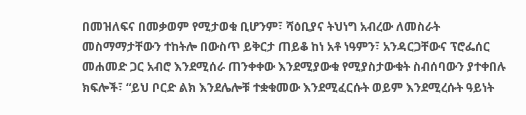በመዝለፍና በመቃወም የሚታወቁ ቢሆንም፣ ሻዕቢያና ትህነግ አብረው ለመስራት መስማማታቸውን ተከትሎ በውስጥ ይቅርታ ጠይቆ ከነ አቶ ነዓምን፣ አንዳርጋቸውና ፕሮፌሰር መሐመድ ጋር አብሮ እንደሚሰራ ጠንቀቀው እንደሚያውቁ የሚያስታውቁት ስብሰባውን ያተቀበሉ ክፍሎች፣ “ይህ ቦርድ ልክ እንደሌሎቹ ተቋቁመው እንደሚፈርሱት ወይም እንደሚረሱት ዓይነት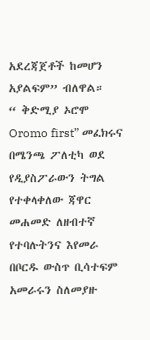አደረጃጀቶች ከመሆን አያልፍም” ብለዋል።
“ ቅድሚያ ኦሮሞ Oromo first” መፈክሩና በሜንጫ ፖለቲካ ወደ የዲያስፖራውን ትግል የተቀላቀለው ጃዋር መሐመድ ለዘብተኛ የተባሉትንና እየመራ በቦርዱ ውስጥ ቢሳተፍም አመራሩን ስለመያዙ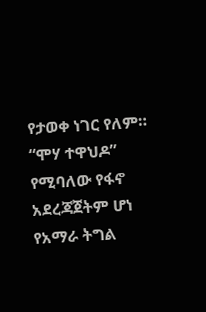የታወቀ ነገር የለም። “ሞሃ ተዋህዶ” የሚባለው የፋኖ አደረጃጀትም ሆነ የአማራ ትግል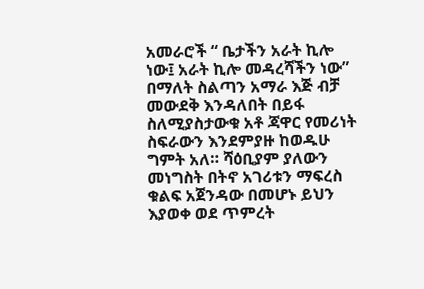አመራሮች “ ቤታችን አራት ኪሎ ነው፤ አራት ኪሎ መዳረሻችን ነው” በማለት ስልጣን አማራ እጅ ብቻ መውደቅ እንዳለበት በይፋ ስለሚያስታውቁ አቶ ጃዋር የመሪነት ስፍራውን እንደምያዙ ከወዱሁ ግምት አለ። ሻዕቢያም ያለውን መነግስት በትኖ አገሪቱን ማፍረስ ቁልፍ አጀንዳው በመሆኑ ይህን እያወቀ ወደ ጥምረት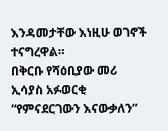እንዳመታቸው እነዚሁ ወገኖች ተናግረዋል።
በቅርቡ የሻዕቢያው መሪ ኢሳያስ አፉወርቂ “የምናደርገውን እናውቃለን”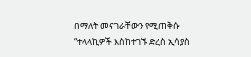በማለት መናገራቸውን የሚጠቅሱ “ተላላኪዎች እስከተገኙ ድረስ ኢሳያስ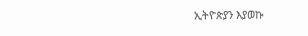ኢትዮጵያን እያወኩ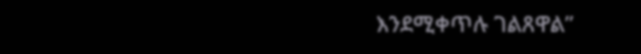እንደሚቀጥሉ ገልጸዋል”